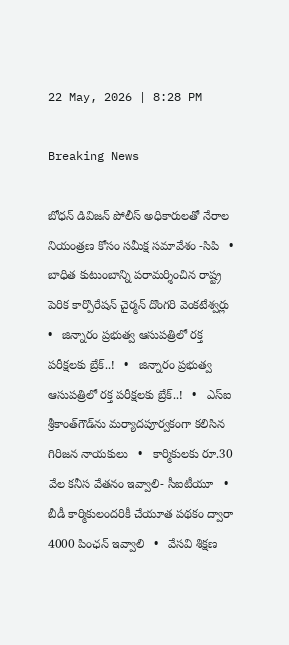22 May, 2026 | 8:28 PM

Breaking News

బోధన్ డివిజన్ పోలీస్ అధికారులతో నేరాల నియంత్రణ కోసం సమీక్ష సమావేశం -సిపి   •   బాధిత కుటుంబాన్ని పరామర్శించిన రాష్ట్ర పెరిక కార్పొరేషన్ చైర్మన్ దొంగరి వెంకటేశ్వర్లు   •   జిన్నారం ప్రభుత్వ ఆసుపత్రిలో రక్త పరీక్షలకు బ్రేక్..!   •   జిన్నారం ప్రభుత్వ ఆసుపత్రిలో రక్త పరీక్షలకు బ్రేక్..!   •   ఎస్ఐ శ్రీకాంత్‌గౌడ్‌ను మర్యాదపూర్వకంగా కలిసిన గిరిజన నాయకులు   •   కార్మికులకు రూ.30 వేల కనీస వేతనం ఇవ్వాలి- సీఐటీయూ   •   బీడీ కార్మికులందరికీ చేయూత పథకం ద్వారా 4000 పింఛన్ ఇవ్వాలి   •   వేసవి శిక్షణ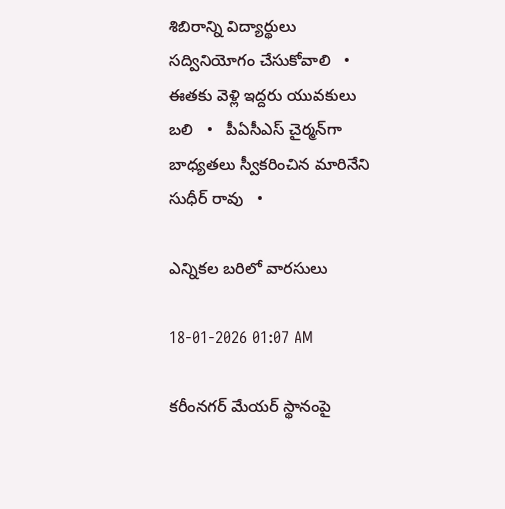శిబిరాన్ని విద్యార్థులు సద్వినియోగం చేసుకోవాలి   •   ఈతకు వెళ్లి ఇద్దరు యువకులు బలి   •   పీఏసీఎస్ చైర్మన్‌గా బాధ్యతలు స్వీకరించిన మారినేని సుధీర్ రావు   •

ఎన్నికల బరిలో వారసులు

18-01-2026 01:07 AM

కరీంనగర్ మేయర్ స్థానంపై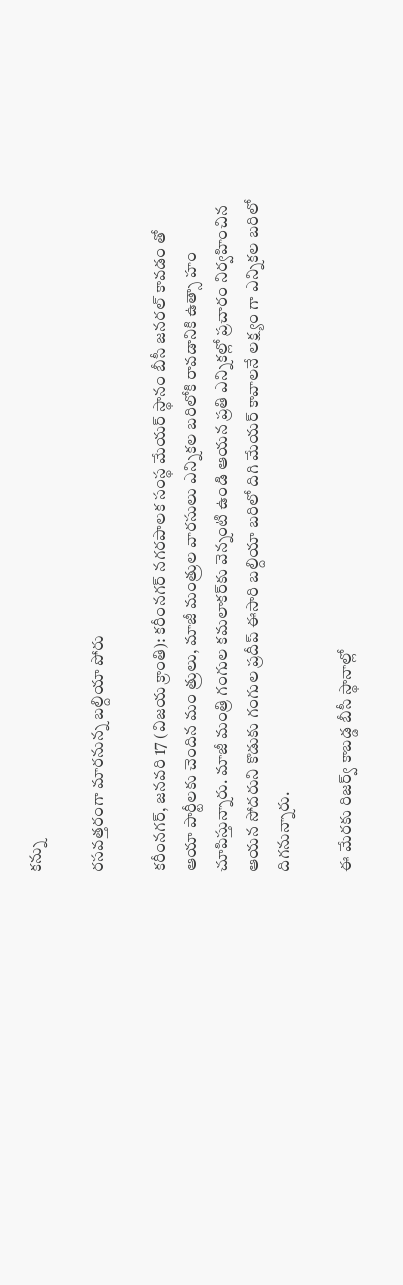కన్ను

రసవత్తరంగా మారనున్న బల్దియా పోరు

కరీంనగర్, జనవరి 17 (విజయ క్రాంతి): కరీంనగర్ నగరపాలక సంస్థ మేయర్ స్థానం బీసీ జనరల్ కావడం తో ఆయా పార్టీలకు చెందిన మం త్రులు, మాజీ మంత్రుల వారసులు ఎన్నికల బరిలోకి రావడానికి ఉత్సా హం చూపిస్తున్నారు. మాజీ మంత్రి గంగుల కమలాకర్‌కు వెన్నంటి ఉండి ఆయన ప్రతి ఎన్నికల్లో ప్రచారం నిర్వహించిన ఆయన సోదరుని కొడుకు గంగుల ప్రదీప్ ఈసారి బల్దియా బరిలో దిగి మేయర్ కావాలనే లక్ష్యం గా ఎన్నికల బరిలో దిగనున్నారు.

ఈ మేరకు రిజర్వ్ కాబడ్డ బీసీ స్థానాల్లో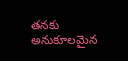తనకు అనుకూలమైన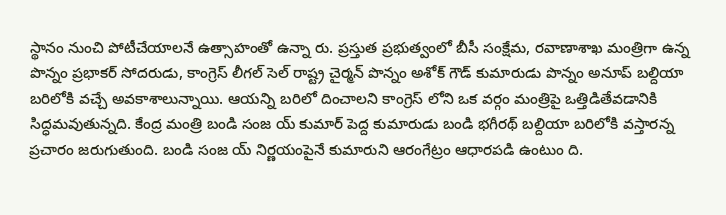స్థానం నుంచి పోటీచేయాలనే ఉత్సాహంతో ఉన్నా రు. ప్రస్తుత ప్రభుత్వంలో బీసీ సంక్షేమ, రవాణాశాఖ మంత్రిగా ఉన్న పొన్నం ప్రభాకర్ సోదరుడు, కాంగ్రెస్ లీగల్ సెల్ రాష్ట్ర చైర్మన్ పొన్నం అశోక్ గౌడ్ కుమారుడు పొన్నం అనూప్ బల్దియా బరిలోకి వచ్చే అవకాశాలున్నాయి. ఆయన్ని బరిలో దించాలని కాంగ్రెస్ లోని ఒక వర్గం మంత్రిపై ఒత్తిడితేవడానికి సిద్ధమవుతున్నది. కేంద్ర మంత్రి బండి సంజ య్ కుమార్ పెద్ద కుమారుడు బండి భగీరథ్ బల్దియా బరిలోకి వస్తారన్న ప్రచారం జరుగుతుంది. బండి సంజ య్ నిర్ణయంపైనే కుమారుని ఆరంగేట్రం ఆధారపడి ఉంటుం ది.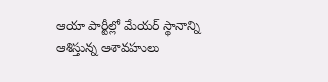ఆయా పార్టీల్లో మేయర్ స్థానాన్ని ఆశిస్తున్న ఆశావహులు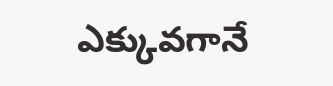ఎక్కువగానే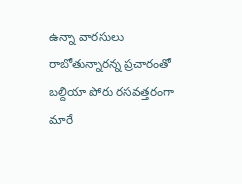ఉన్నా వారసులు రాబోతున్నారన్న ప్రచారంతో బల్దియా పోరు రసవత్తరంగా మారే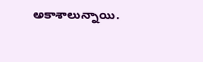అకాశాలున్నాయి.